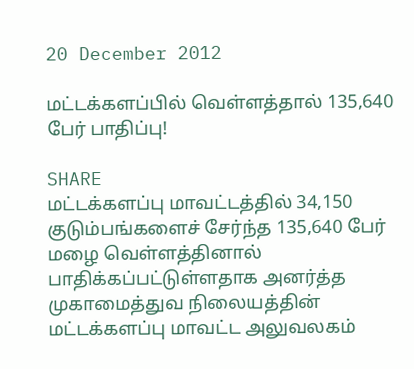20 December 2012

மட்டக்களப்பில் வெள்ளத்தால் 135,640 பேர் பாதிப்பு!

SHARE
மட்டக்களப்பு மாவட்டத்தில் 34,150 குடும்பங்களைச் சேர்ந்த 135,640 பேர் மழை வெள்ளத்தினால் பாதிக்கப்பட்டுள்ளதாக அனர்த்த முகாமைத்துவ நிலையத்தின் மட்டக்களப்பு மாவட்ட அலுவலகம்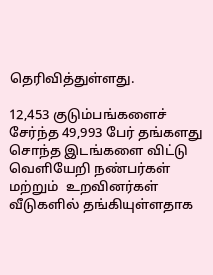தெரிவித்துள்ளது.

12,453 குடும்பங்களைச் சேர்ந்த 49,993 பேர் தங்களது சொந்த இடங்களை விட்டு வெளியேறி நண்பர்கள் மற்றும்  உறவினர்கள் வீடுகளில் தங்கியுள்ளதாக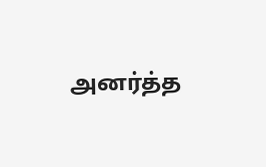அனர்த்த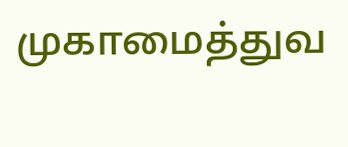முகாமைத்துவ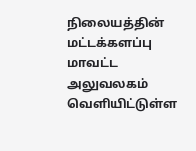நிலையத்தின் மட்டக்களப்பு மாவட்ட அலுவலகம்  வெளியிட்டுள்ள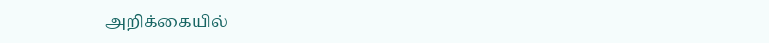அறிக்கையில்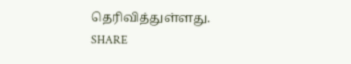தெரிவித்துள்ளது.
SHARE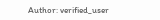Author: verified_user